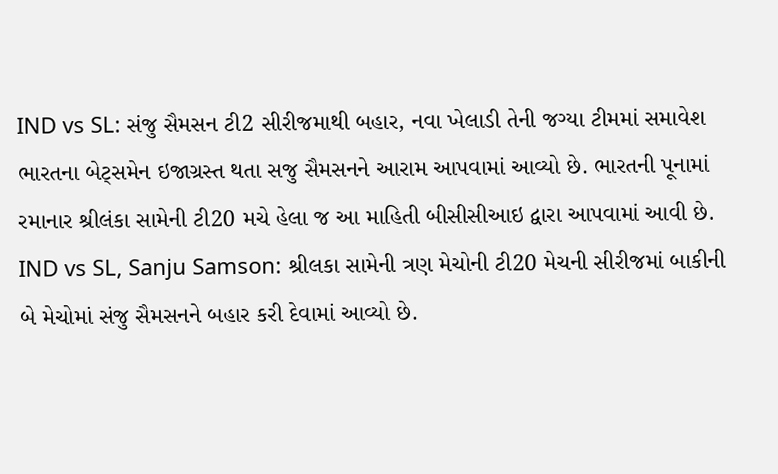IND vs SL: સંજુ સૈમસન ટી2 સીરીજમાથી બહાર, નવા ખેલાડી તેની જગ્યા ટીમમાં સમાવેશ
ભારતના બેટ્સમેન ઇજાગ્રસ્ત થતા સજુ સૈમસનને આરામ આપવામાં આવ્યો છે. ભારતની પૂનામાં રમાનાર શ્રીલંકા સામેની ટી20 મચે હેલા જ આ માહિતી બીસીસીઆઇ દ્વારા આપવામાં આવી છે.
IND vs SL, Sanju Samson: શ્રીલકા સામેની ત્રણ મેચોની ટી20 મેચની સીરીજમાં બાકીની બે મેચોમાં સંજુ સૈમસનને બહાર કરી દેવામાં આવ્યો છે.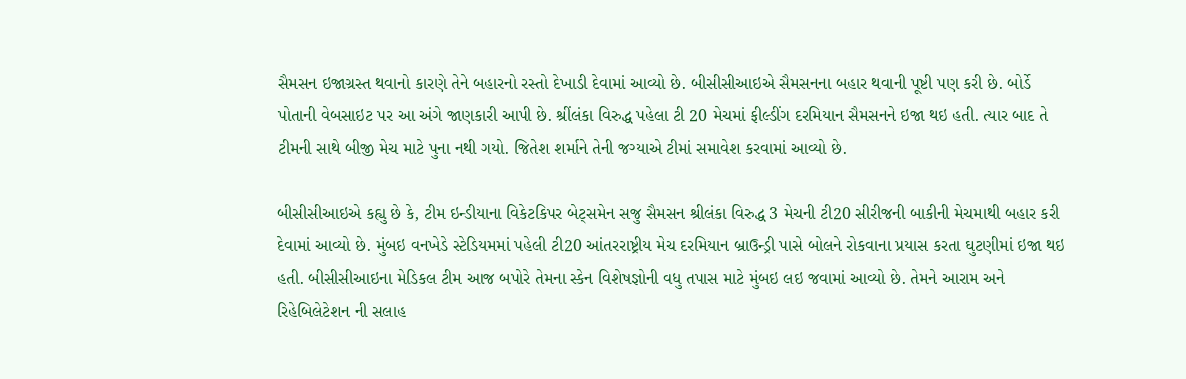સૈમસન ઇજાગ્રસ્ત થવાનો કારણે તેને બહારનો રસ્તો દેખાડી દેવામાં આવ્યો છે. બીસીસીઆઇએ સૈમસનના બહાર થવાની પૂષ્ટી પણ કરી છે. બોર્ડે પોતાની વેબસાઇટ પર આ અંગે જાણકારી આપી છે. શ્રીંલંકા વિરુદ્ધ પહેલા ટી 20 મેચમાં ફીલ્ડીંગ દરમિયાન સૈમસનને ઇજા થઇ હતી. ત્યાર બાદ તે ટીમની સાથે બીજી મેચ માટે પુના નથી ગયો. જિતેશ શર્માને તેની જગ્યાએ ટીમાં સમાવેશ કરવામાં આવ્યો છે.

બીસીસીઆઇએ કહ્યુ છે કે, ટીમ ઇન્ડીયાના વિકેટકિપર બેટ્સમેન સજુ સૈમસન શ્રીલંકા વિરુદ્ધ 3 મેચની ટી20 સીરીજની બાકીની મેચમાથી બહાર કરી દેવામાં આવ્યો છે. મુંબઇ વનખેડે સ્ટેડિયમમાં પહેલી ટી20 આંતરરાષ્ટ્રીય મેચ દરમિયાન બ્રાઉન્ડ્રી પાસે બોલને રોકવાના પ્રયાસ કરતા ઘુટણીમાં ઇજા થઇ હતી. બીસીસીઆઇના મેડિકલ ટીમ આજ બપોરે તેમના સ્કેન વિશેષજ્ઞોની વધુ તપાસ માટે મુંબઇ લઇ જવામાં આવ્યો છે. તેમને આરામ અને રિહેબિલેટેશન ની સલાહ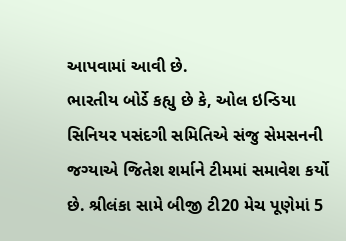આપવામાં આવી છે.
ભારતીય બોર્ડે કહ્યુ છે કે, ઓલ ઇન્ડિયા સિનિયર પસંદગી સમિતિએ સંજુ સેમસનની જગ્યાએ જિતેશ શર્માને ટીમમાં સમાવેશ કર્યો છે. શ્રીલંકા સામે બીજી ટી20 મેચ પૂણેમાં 5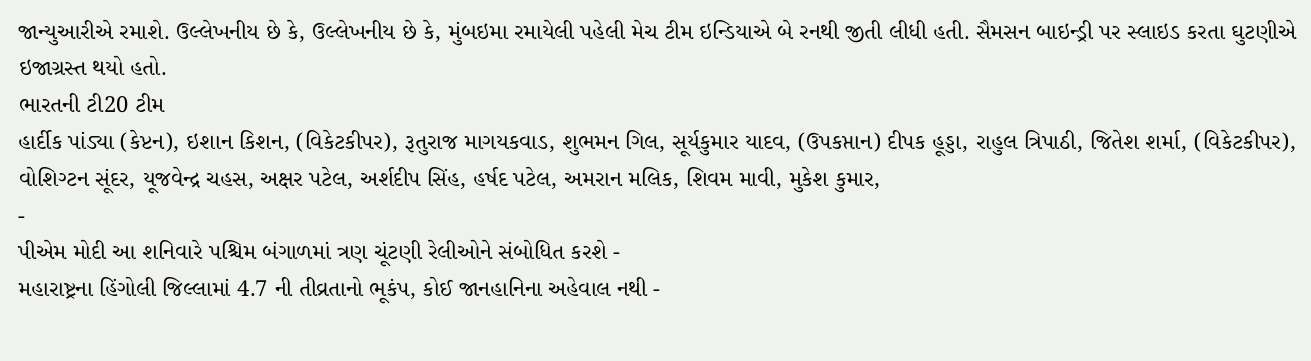જાન્યુઆરીએ રમાશે. ઉલ્લેખનીય છે કે, ઉલ્લેખનીય છે કે, મુંબઇમા રમાયેલી પહેલી મેચ ટીમ ઇન્ડિયાએ બે રનથી જીતી લીધી હતી. સૈમસન બાઇન્ડ્રી પર સ્લાઇડ કરતા ઘુટણીએ ઇજાગ્રસ્ત થયો હતો.
ભારતની ટી20 ટીમ
હાર્દીક પાંડ્યા (કેપ્ટન), ઇશાન કિશન, (વિકેટકીપર), રૂતુરાજ માગયકવાડ, શુભમન ગિલ, સૂર્યકુમાર યાદવ, (ઉપકપ્તાન) દીપક હૂડ્ડા, રાહુલ ત્રિપાઠી, જિતેશ શર્મા, (વિકેટકીપર), વોશિગ્ટન સૂંદર, યૂજવેન્દ્ર ચહસ, અક્ષર પટેલ, અર્શદીપ સિંહ, હર્ષદ પટેલ, અમરાન મલિક, શિવમ માવી, મુકેશ કુમાર,
-
પીએમ મોદી આ શનિવારે પશ્ચિમ બંગાળમાં ત્રણ ચૂંટણી રેલીઓને સંબોધિત કરશે -
મહારાષ્ટ્રના હિંગોલી જિલ્લામાં 4.7 ની તીવ્રતાનો ભૂકંપ, કોઈ જાનહાનિના અહેવાલ નથી -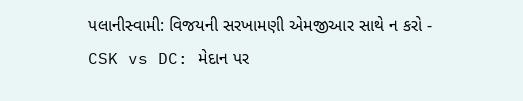પલાનીસ્વામી: વિજયની સરખામણી એમજીઆર સાથે ન કરો -
CSK vs DC: મેદાન પર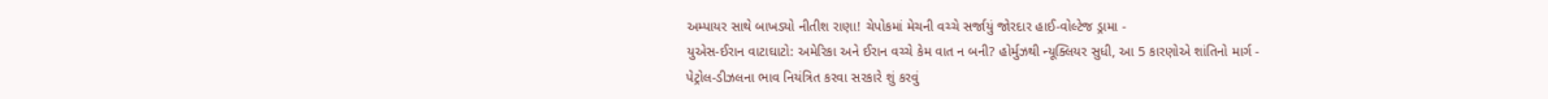અમ્પાયર સાથે બાખડ્યો નીતીશ રાણા! ચેપોકમાં મેચની વચ્ચે સર્જાયું જોરદાર હાઈ-વોલ્ટેજ ડ્રામા -
યુએસ-ઈરાન વાટાઘાટો: અમેરિકા અને ઈરાન વચ્ચે કેમ વાત ન બની? હોર્મુઝથી ન્યૂક્લિયર સુધી, આ 5 કારણોએ શાંતિનો માર્ગ -
પેટ્રોલ-ડીઝલના ભાવ નિયંત્રિત કરવા સરકારે શું કરવું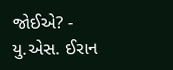જોઈએ? -
યુ.એસ. ઈરાન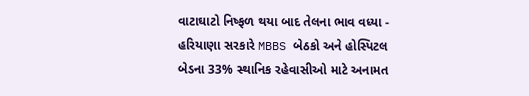વાટાઘાટો નિષ્ફળ થયા બાદ તેલના ભાવ વધ્યા -
હરિયાણા સરકારે MBBS બેઠકો અને હોસ્પિટલ બેડના 33% સ્થાનિક રહેવાસીઓ માટે અનામત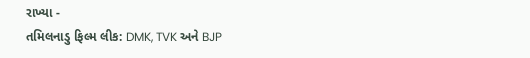રાખ્યા -
તમિલનાડુ ફિલ્મ લીક: DMK, TVK અને BJP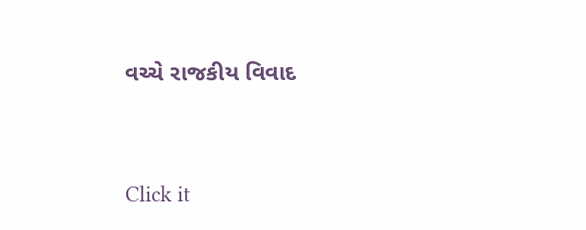વચ્ચે રાજકીય વિવાદ




Click it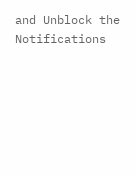and Unblock the Notifications